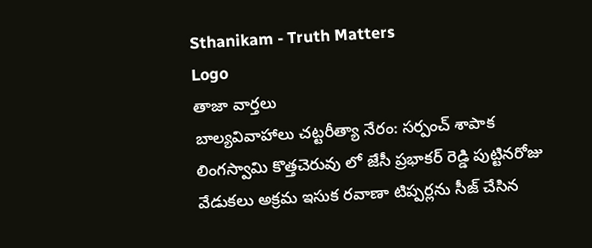Sthanikam - Truth Matters
Logo
తాజా వార్తలు
బాల్యవివాహాలు చట్టరీత్యా నేరం: సర్పంచ్ శాపాక లింగస్వామి కొత్తచెరువు లో జేసీ ప్రభాకర్ రెడ్డి పుట్టినరోజు వేడుకలు అక్రమ ఇసుక రవాణా టిప్పర్లను సీజ్ చేసిన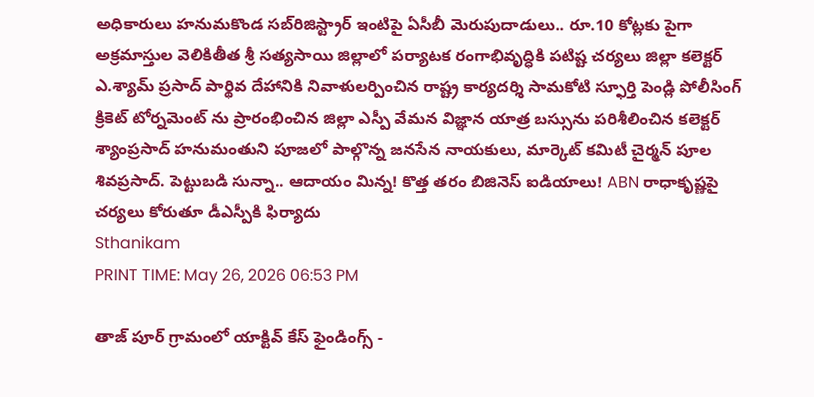అధికారులు హనుమకొండ సబ్‌రిజిస్ట్రార్ ఇంటిపై ఏసీబీ మెరుపుదాడులు.. రూ.10 కోట్లకు పైగా అక్రమాస్తుల వెలికితీత శ్రీ సత్యసాయి జిల్లాలో పర్యాటక రంగాభివృద్ధికి పటిష్ట చర్యలు జిల్లా కలెక్టర్ ఎ.శ్యామ్ ప్రసాద్ పార్థివ దేహానికి నివాళులర్పించిన రాష్ట్ర కార్యదర్శి సామకోటి స్ఫూర్తి పెండ్లి పోలీసింగ్ క్రికెట్ టోర్నమెంట్ ను ప్రారంభించిన జిల్లా ఎస్పీ వేమన విజ్ఞాన యాత్ర బస్సును పరిశీలించిన కలెక్టర్ శ్యాంప్రసాద్ హనుమంతుని పూజలో పాల్గొన్న జనసేన నాయకులు, మార్కెట్ కమిటీ చైర్మన్ పూల శివప్రసాద్. పెట్టుబడి సున్నా.. ఆదాయం మిన్న! కొత్త తరం బిజినెస్ ఐడియాలు! ABN రాధాకృష్ణపై చర్యలు కోరుతూ డీఎస్పీకి ఫిర్యాదు
Sthanikam
PRINT TIME: May 26, 2026 06:53 PM

తాజ్ పూర్ గ్రామంలో యాక్టివ్ కేస్ ఫైండింగ్స్ -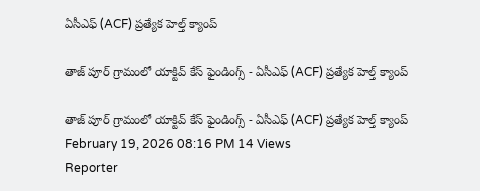ఏసీఎఫ్ (ACF) ప్రత్యేక హెల్త్ క్యాంప్

తాజ్ పూర్ గ్రామంలో యాక్టివ్ కేస్ ఫైండింగ్స్ - ఏసీఎఫ్ (ACF) ప్రత్యేక హెల్త్ క్యాంప్

తాజ్ పూర్ గ్రామంలో యాక్టివ్ కేస్ ఫైండింగ్స్ - ఏసీఎఫ్ (ACF) ప్రత్యేక హెల్త్ క్యాంప్
February 19, 2026 08:16 PM 14 Views
Reporter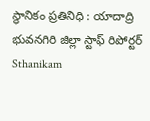స్థానికం ప్రతినిధి : యాదాద్రి భువనగిరి జిల్లా స్టాఫ్ రిపోర్టర్
Sthanikam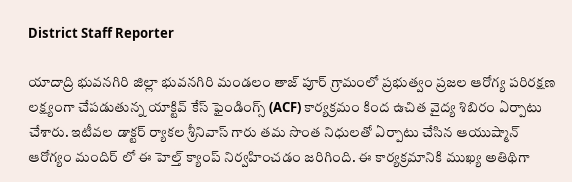District Staff Reporter

యాదాద్రి భువనగిరి జిల్లా భువనగిరి మండలం తాజ్ పూర్ గ్రామంలో ప్రభుత్వం ప్రజల ఆరోగ్య పరిరక్షణ లక్ష్యంగా చేపడుతున్న యాక్టివ్ కేస్ ఫైండింగ్స్ (ACF) కార్యక్రమం కింద ఉచిత వైద్య శిబిరం ఏర్పాటు చేశారు. ఇటీవల డాక్టర్ ర్యాకల శ్రీనివాస్ గారు తమ సొంత నిధులతో ఏర్పాటు చేసిన ఆయుష్మాన్ ఆరోగ్యం మందిర్ లో ఈ హెల్త్ క్యాంప్ నిర్వహించడం జరిగింది. ఈ కార్యక్రమానికి ముఖ్య అతిథిగా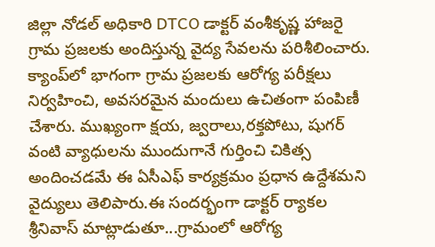జిల్లా నోడల్ అధికారి DTCO డాక్టర్ వంశీకృష్ణ హాజరై గ్రామ ప్రజలకు అందిస్తున్న వైద్య సేవలను పరిశీలించారు. క్యాంప్‌లో భాగంగా గ్రామ ప్రజలకు ఆరోగ్య పరీక్షలు నిర్వహించి, అవసరమైన మందులు ఉచితంగా పంపిణీ చేశారు. ముఖ్యంగా క్షయ, జ్వరాలు,రక్తపోటు, షుగర్ వంటి వ్యాధులను ముందుగానే గుర్తించి చికిత్స అందించడమే ఈ ఏసీఎఫ్ కార్యక్రమం ప్రధాన ఉద్దేశమని వైద్యులు తెలిపారు.ఈ సందర్భంగా డాక్టర్ ర్యాకల శ్రీనివాస్ మాట్లాడుతూ...గ్రామంలో ఆరోగ్య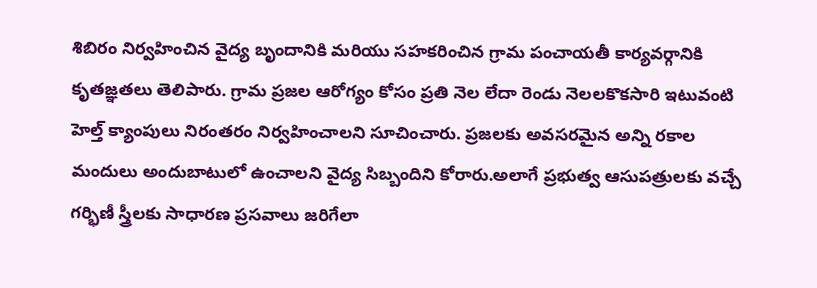శిబిరం నిర్వహించిన వైద్య బృందానికి మరియు సహకరించిన గ్రామ పంచాయతీ కార్యవర్గానికి కృతజ్ఞతలు తెలిపారు. గ్రామ ప్రజల ఆరోగ్యం కోసం ప్రతి నెల లేదా రెండు నెలలకొకసారి ఇటువంటి హెల్త్ క్యాంపులు నిరంతరం నిర్వహించాలని సూచించారు. ప్రజలకు అవసరమైన అన్ని రకాల మందులు అందుబాటులో ఉంచాలని వైద్య సిబ్బందిని కోరారు.అలాగే ప్రభుత్వ ఆసుపత్రులకు వచ్చే గర్భిణీ స్త్రీలకు సాధారణ ప్రసవాలు జరిగేలా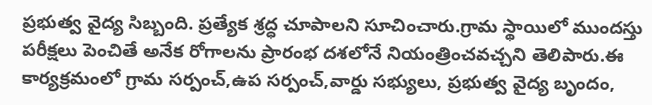ప్రభుత్వ వైద్య సిబ్బంది. ప్రత్యేక శ్రద్ధ చూపాలని సూచించారు.గ్రామ స్థాయిలో ముందస్తు పరీక్షలు పెంచితే అనేక రోగాలను ప్రారంభ దశలోనే నియంత్రించవచ్చని తెలిపారు.ఈ కార్యక్రమంలో గ్రామ సర్పంచ్,ఉప సర్పంచ్,వార్డు సభ్యులు, ప్రభుత్వ వైద్య బృందం,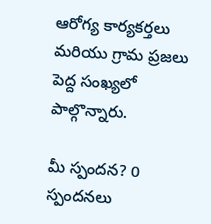ఆరోగ్య కార్యకర్తలు మరియు గ్రామ ప్రజలు పెద్ద సంఖ్యలో పాల్గొన్నారు.

మీ స్పందన? 0 స్పందనలు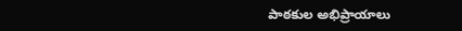పాఠకుల అభిప్రాయాలు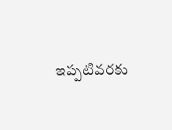ఇప్పటివరకు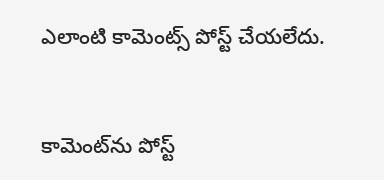ఎలాంటి కామెంట్స్ పోస్ట్ చేయలేదు.


కామెంట్‌ను పోస్ట్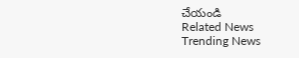చేయండి
Related News
Trending News